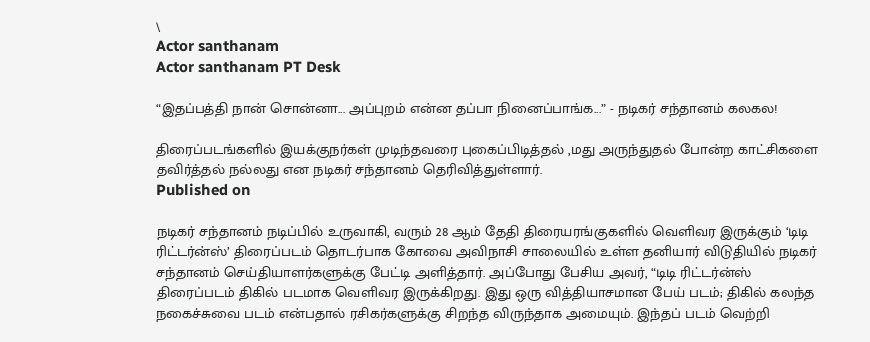\
Actor santhanam
Actor santhanam PT Desk

“இதப்பத்தி நான் சொன்னா... அப்புறம் என்ன தப்பா நினைப்பாங்க...” - நடிகர் சந்தானம் கலகல!

திரைப்படங்களில் இயக்குநர்கள் முடிந்தவரை புகைப்பிடித்தல் ,மது அருந்துதல் போன்ற காட்சிகளை தவிர்த்தல் நல்லது என நடிகர் சந்தானம் தெரிவித்துள்ளார்.
Published on

நடிகர் சந்தானம் நடிப்பில் உருவாகி, வரும் 28 ஆம் தேதி திரையரங்குகளில் வெளிவர இருக்கும் ‘டிடி ரிட்டர்ன்ஸ்’ திரைப்படம் தொடர்பாக கோவை அவிநாசி சாலையில் உள்ள தனியார் விடுதியில் நடிகர் சந்தானம் செய்தியாளர்களுக்கு பேட்டி அளித்தார். அப்போது பேசிய அவர், “டிடி ரிட்டர்ன்ஸ் திரைப்படம் திகில் படமாக வெளிவர இருக்கிறது. இது ஒரு வித்தியாசமான பேய் படம்; திகில் கலந்த நகைச்சுவை படம் என்பதால் ரசிகர்களுக்கு சிறந்த விருந்தாக அமையும். இந்தப் படம் வெற்றி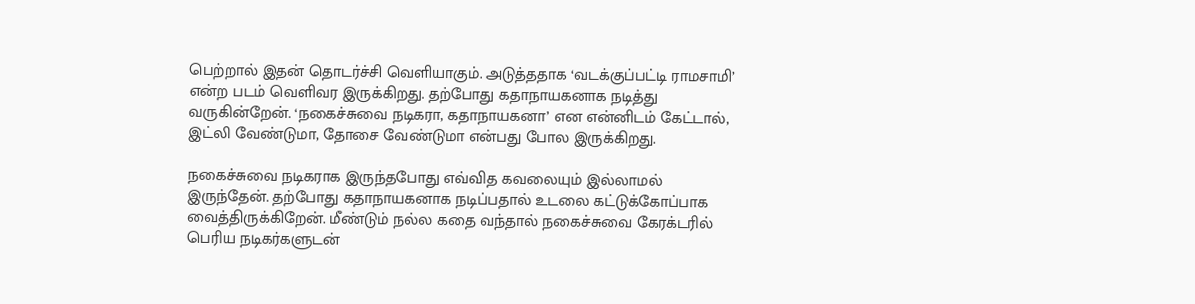பெற்றால் இதன் தொடர்ச்சி வெளியாகும். அடுத்ததாக ‘வடக்குப்பட்டி ராமசாமி’ என்ற படம் வெளிவர இருக்கிறது. தற்போது கதாநாயகனாக நடித்து வருகின்றேன். ‘நகைச்சுவை நடிகரா, கதாநாயகனா’ என என்னிடம் கேட்டால், இட்லி வேண்டுமா, தோசை வேண்டுமா என்பது போல இருக்கிறது.

நகைச்சுவை நடிகராக இருந்தபோது எவ்வித கவலையும் இல்லாமல் இருந்தேன். தற்போது கதாநாயகனாக நடிப்பதால் உடலை கட்டுக்கோப்பாக வைத்திருக்கிறேன். மீண்டும் நல்ல கதை வந்தால் நகைச்சுவை கேரக்டரில் பெரிய நடிகர்களுடன்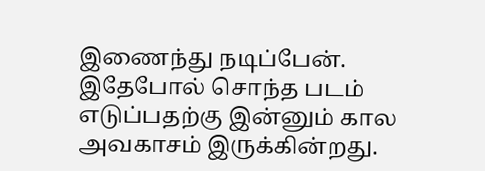இணைந்து நடிப்பேன். இதேபோல் சொந்த படம் எடுப்பதற்கு இன்னும் கால அவகாசம் இருக்கின்றது.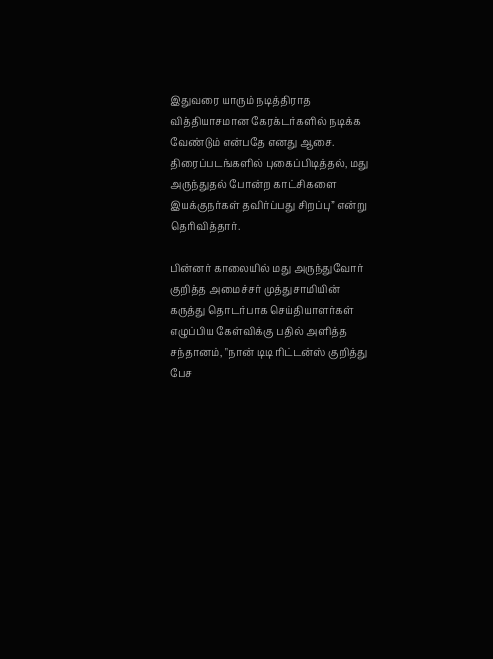இதுவரை யாரும் நடித்திராத வித்தியாசமான கேரக்டர்களில் நடிக்க வேண்டும் என்பதே எனது ஆசை. திரைப்படங்களில் புகைப்பிடித்தல், மது அருந்துதல் போன்ற காட்சிகளை இயக்குநர்கள் தவிர்ப்பது சிறப்பு” என்று தெரிவித்தார்.

பின்னர் காலையில் மது அருந்துவோர் குறித்த அமைச்சர் முத்துசாமியின் கருத்து தொடர்பாக செய்தியாளர்கள் எழுப்பிய கேள்விக்கு பதில் அளித்த சந்தானம், "நான் டிடி ரிட்டன்ஸ் குறித்து பேச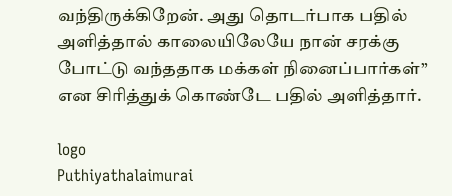வந்திருக்கிறேன். அது தொடர்பாக பதில் அளித்தால் காலையிலேயே நான் சரக்கு போட்டு வந்ததாக மக்கள் நினைப்பார்கள்” என சிரித்துக் கொண்டே பதில் அளித்தார்.

logo
Puthiyathalaimurai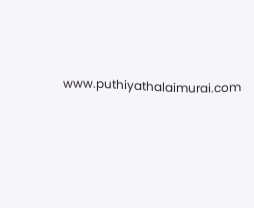www.puthiyathalaimurai.com